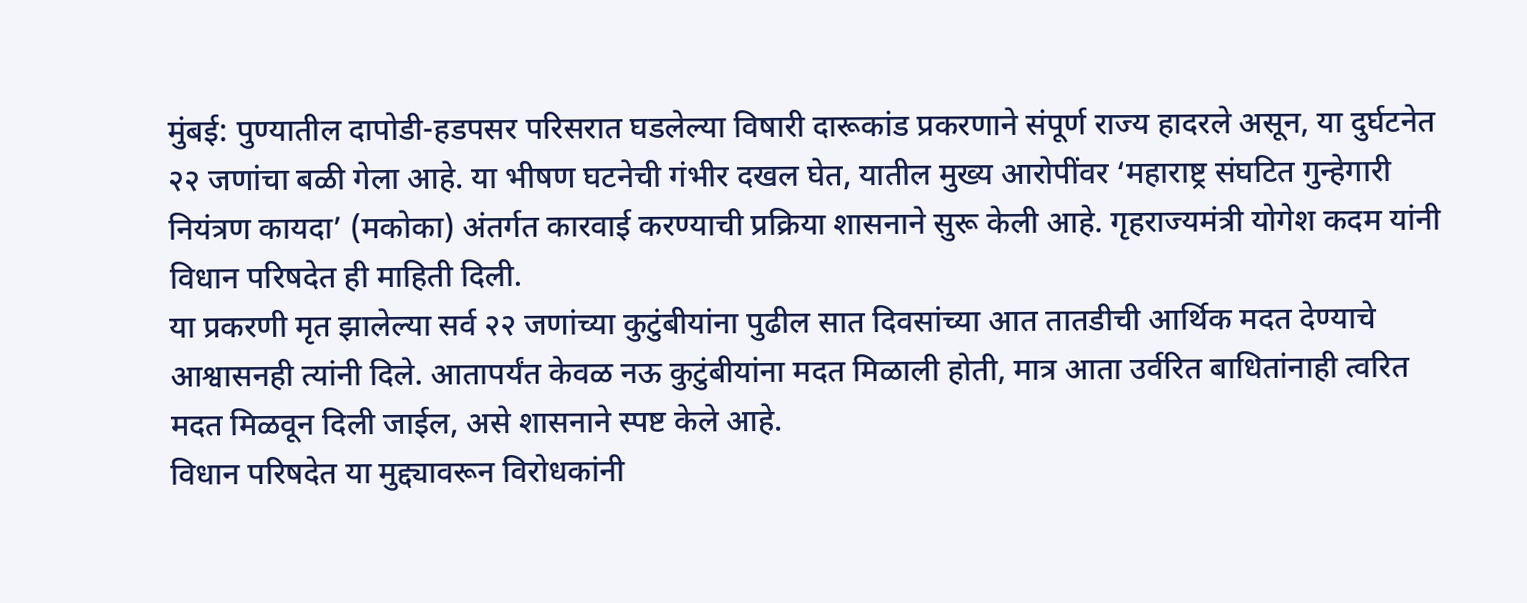मुंबई: पुण्यातील दापोडी-हडपसर परिसरात घडलेल्या विषारी दारूकांड प्रकरणाने संपूर्ण राज्य हादरले असून, या दुर्घटनेत २२ जणांचा बळी गेला आहे. या भीषण घटनेची गंभीर दखल घेत, यातील मुख्य आरोपींवर ‘महाराष्ट्र संघटित गुन्हेगारी नियंत्रण कायदा’ (मकोका) अंतर्गत कारवाई करण्याची प्रक्रिया शासनाने सुरू केली आहे. गृहराज्यमंत्री योगेश कदम यांनी विधान परिषदेत ही माहिती दिली.
या प्रकरणी मृत झालेल्या सर्व २२ जणांच्या कुटुंबीयांना पुढील सात दिवसांच्या आत तातडीची आर्थिक मदत देण्याचे आश्वासनही त्यांनी दिले. आतापर्यंत केवळ नऊ कुटुंबीयांना मदत मिळाली होती, मात्र आता उर्वरित बाधितांनाही त्वरित मदत मिळवून दिली जाईल, असे शासनाने स्पष्ट केले आहे.
विधान परिषदेत या मुद्द्यावरून विरोधकांनी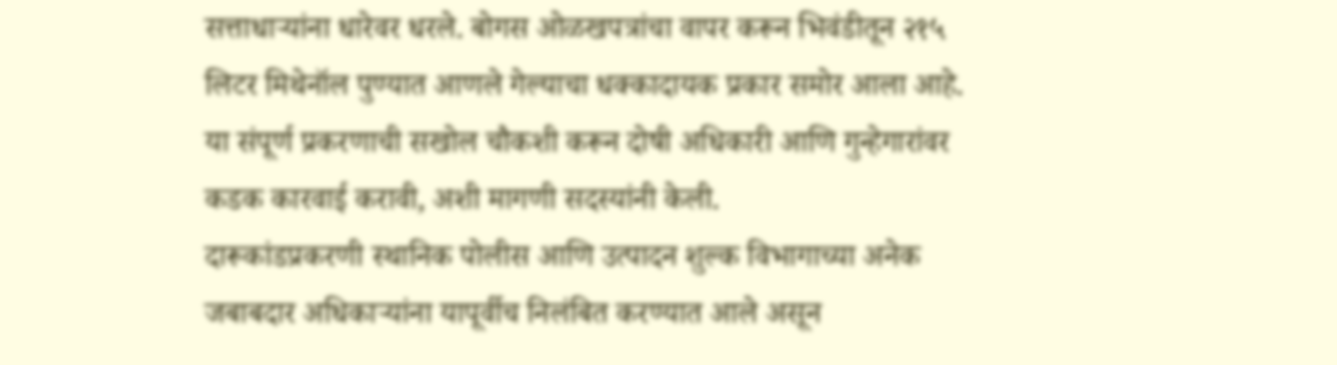सत्ताधाऱ्यांना धारेवर धरले. बोगस ओळखपत्रांचा वापर करून भिवंडीतून २१५ लिटर मिथेनॉल पुण्यात आणले गेल्याचा धक्कादायक प्रकार समोर आला आहे. या संपूर्ण प्रकरणाची सखोल चौकशी करून दोषी अधिकारी आणि गुन्हेगारांवर कडक कारवाई करावी, अशी मागणी सदस्यांनी केली.
दारूकांडप्रकरणी स्थानिक पोलीस आणि उत्पादन शुल्क विभागाच्या अनेक जबाबदार अधिकाऱ्यांना यापूर्वीच निलंबित करण्यात आले असून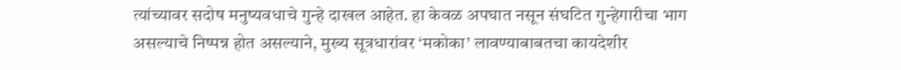त्यांच्यावर सदोष मनुष्यवधाचे गुन्हे दाखल आहेत. हा केवळ अपघात नसून संघटित गुन्हेगारीचा भाग असल्याचे निष्पन्न होत असल्याने, मुख्य सूत्रधारांवर ‘मकोका’ लावण्याबाबतचा कायदेशीर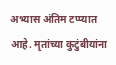अभ्यास अंतिम टप्प्यात आहे. मृतांच्या कुटुंबीयांना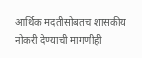आर्थिक मदतीसोबतच शासकीय नोकरी देण्याची मागणीही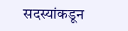सदस्यांकडून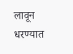लावून धरण्यात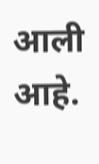आली आहे.